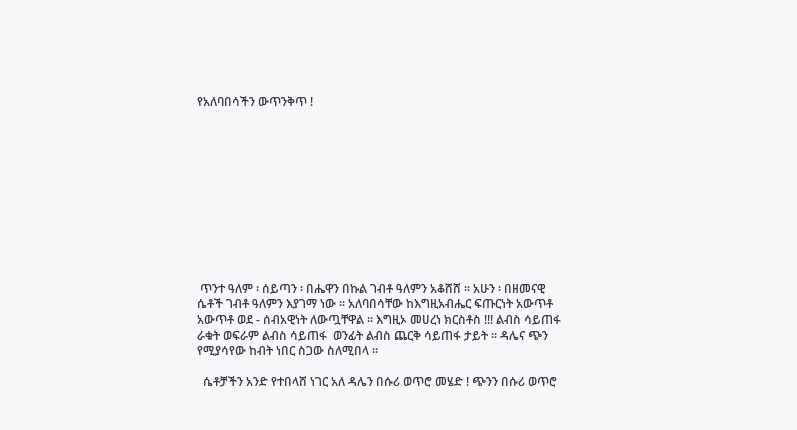የአለባበሳችን ውጥንቅጥ !











 ጥንተ ዓለም ፡ ሰይጣን ፡ በሔዋን በኩል ገብቶ ዓለምን አቆሸሸ ፡፡ አሁን ፡ በዘመናዊ ሴቶች ገብቶ ዓለምን እያገማ ነው ፡፡ አለባበሳቸው ከእግዚአብሔር ፍጡርነት አውጥቶ አውጥቶ ወደ - ሰብአዊነት ለውጧቸዋል ፡፡ እግዚኦ መሀረነ ክርስቶስ !!! ልብስ ሳይጠፋ ራቁት ወፍራም ልብስ ሳይጠፋ  ወንፊት ልብስ ጨርቅ ሳይጠፋ ታይት ፡፡ ዳሌና ጭን የሚያሳየው ከብት ነበር ስጋው ስለሚበላ ፡፡

  ሴቶቻችን አንድ የተበላሸ ነገር አለ ዳሌን በሱሪ ወጥሮ መሄድ ! ጭንን በሱሪ ወጥሮ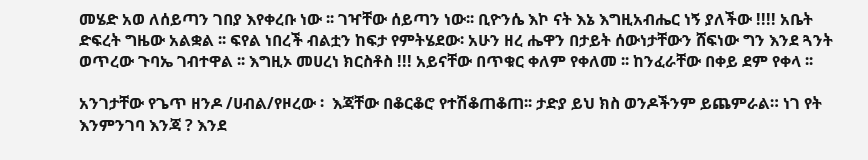መሄድ አወ ለሰይጣን ገበያ እየቀረቡ ነው ፡፡ ገዣቸው ሰይጣን ነው፡፡ ቢዮንሴ እኮ ናት እኔ እግዚአብሔር ነኝ ያለችው !!!! አቤት ድፍረት ግዜው አልቋል ፡፡ ፍየል ነበረች ብልቷን ከፍታ የምትሄደው፡ አሁን ዘረ ሔዋን በታይት ሰውነታቸውን ሸፍነው ግን እንደ ጓንት ወጥረው ጉባኤ ገብተዋል ፡፡ እግዚኦ መሀረነ ክርስቶስ !!! አይናቸው በጥቁር ቀለም የቀለመ ፡፡ ከንፈራቸው በቀይ ደም የቀላ ፡፡

አንገታቸው የጌጥ ዘንዶ /ሀብል/የዞረው ፡  እጃቸው በቆርቆሮ የተሽቆጠቆጠ፡፡ ታድያ ይህ ክስ ወንዶችንም ይጨምራል። ነገ የት እንምንገባ እንጃ ? እንደ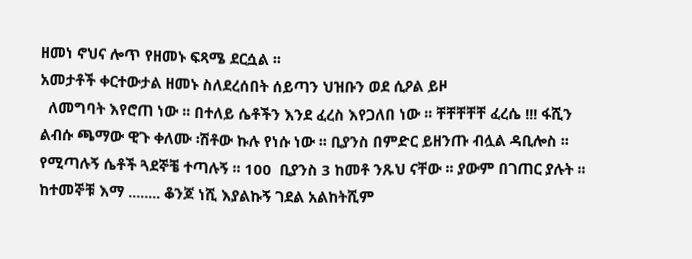ዘመነ ኖህና ሎጥ የዘመኑ ፍጻሜ ደርሷል ፡፡
አመታቶች ቀርተውታል ዘመኑ ስለደረሰበት ሰይጣን ህዝቡን ወደ ሲዖል ይዞ
  ለመግባት እየሮጠ ነው ፡፡ በተለይ ሴቶችን እንደ ፈረስ እየጋለበ ነው ፡፡ ቸቸቸቸቸ ፈረሴ !!! ፋሺን ልብሱ ጫማው ዊጉ ቀለሙ ፡ሽቶው ኩሉ የነሱ ነው ፡፡ ቢያንስ በምድር ይዘንጡ ብሏል ዳቢሎስ ፡፡ የሚጣሉኝ ሴቶች ጓደኞቼ ተጣሉኝ ፡፡ 100  ቢያንስ 3 ከመቶ ንጹህ ናቸው ፡፡ ያውም በገጠር ያሉት ፡፡ ከተመኞቹ እማ ........ ቆንጆ ነሺ እያልኩኝ ገደል አልከትሺም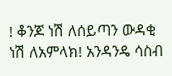! ቆንጆ ነሽ ለሰይጣን ውዳቂ ነሽ ለአምላክ! አንዳንዴ ሳስብ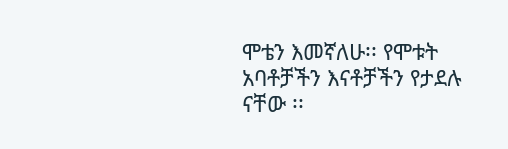ሞቴን እመኛለሁ፡፡ የሞቱት አባቶቻችን እናቶቻችን የታደሉ ናቸው ፡፡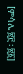[ምሳሌ ፳፫ ፡ ፳፩]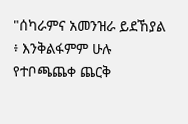"ሰካራምና አመንዝራ ይደኸያል ፥ እንቅልፋምም ሁሉ የተቦጫጨቀ ጨርቅ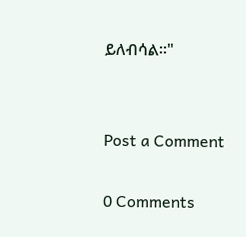ይለብሳል።"


Post a Comment

0 Comments